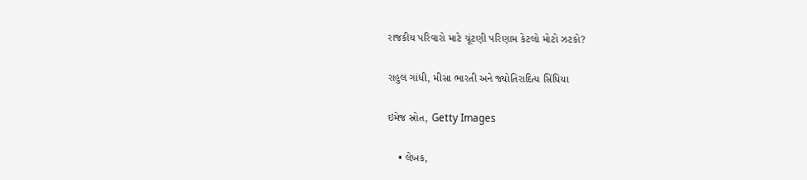રાજકીય પરિવારો માટે ચૂંટણી પરિણામ કેટલો મોટો ઝટકો?

રાહુલ ગાંધી, મીસા ભારતી અને જ્યોતિરાદિત્ય સિંધિયા

ઇમેજ સ્રોત, Getty Images

    • લેખક,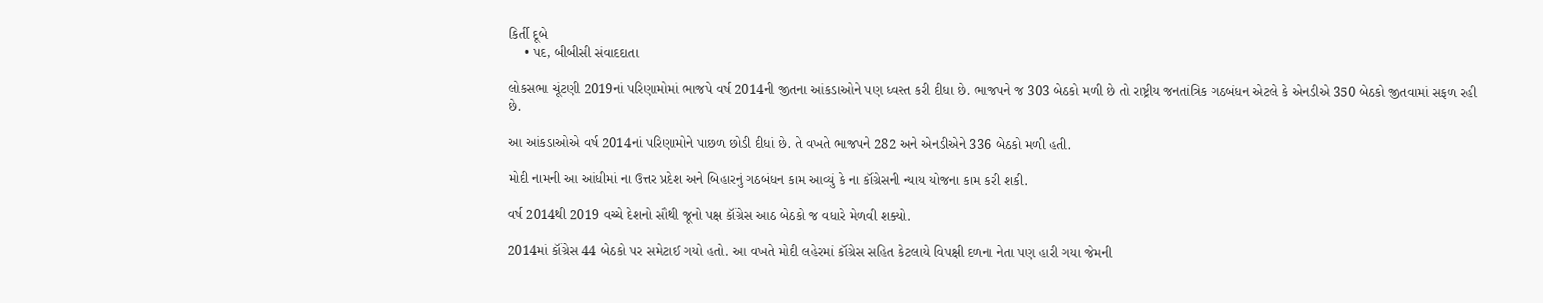કિર્તી દૂબે
    • પદ, બીબીસી સંવાદદાતા

લોકસભા ચૂંટણી 2019નાં પરિણામોમાં ભાજપે વર્ષ 2014ની જીતના આંકડાઓને પણ ધ્વસ્ત કરી દીધા છે. ભાજપને જ 303 બેઠકો મળી છે તો રાષ્ટ્રીય જનતાંત્રિક ગઠબંધન એટલે કે એનડીએ 350 બેઠકો જીતવામાં સફળ રહી છે.

આ આંકડાઓએ વર્ષ 2014નાં પરિણામોને પાછળ છોડી દીધાં છે. તે વખતે ભાજપને 282 અને એનડીએને 336 બેઠકો મળી હતી.

મોદી નામની આ આંધીમાં ના ઉત્તર પ્રદેશ અને બિહારનું ગઠબંધન કામ આવ્યું કે ના કૉંગ્રેસની ન્યાય યોજના કામ કરી શકી.

વર્ષ 2014થી 2019 વચ્ચે દેશનો સૌથી જૂનો પક્ષ કૉંગ્રેસ આઠ બેઠકો જ વધારે મેળવી શક્યો.

2014માં કૉંગ્રેસ 44 બેઠકો પર સમેટાઈ ગયો હતો. આ વખતે મોદી લહેરમાં કૉંગ્રેસ સહિત કેટલાયે વિપક્ષી દળના નેતા પણ હારી ગયા જેમની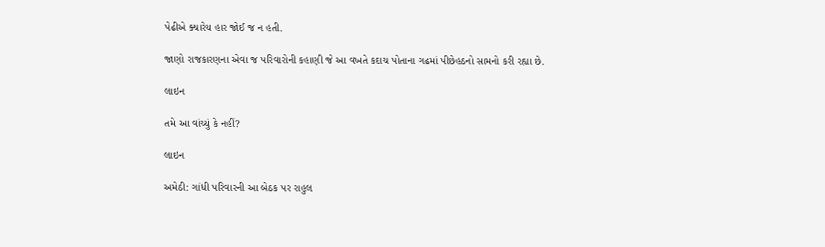પેઢીએ ક્યારેય હાર જોઈ જ ન હતી.

જાણો રાજકારણના એવા જ પરિવારોની કહાણી જે આ વખતે કદાચ પોતાના ગઢમાં પીછેહઠનો સામનો કરી રહ્યા છે.

લાઇન

તમે આ વાંચ્યું કે નહીં?

લાઇન

અમેઠી: ગાંધી પરિવારની આ બેઠક પર રાહુલ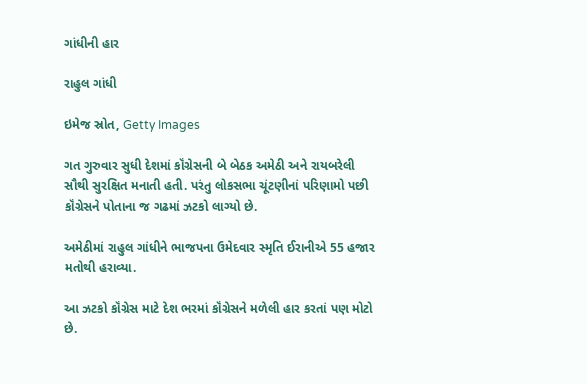ગાંધીની હાર

રાહુલ ગાંધી

ઇમેજ સ્રોત, Getty Images

ગત ગુરુવાર સુધી દેશમાં કૉંગ્રેસની બે બેઠક અમેઠી અને રાયબરેલી સૌથી સુરક્ષિત મનાતી હતી. પરંતુ લોકસભા ચૂંટણીનાં પરિણામો પછી કૉંગ્રેસને પોતાના જ ગઢમાં ઝટકો લાગ્યો છે.

અમેઠીમાં રાહુલ ગાંધીને ભાજપના ઉમેદવાર સ્મૃતિ ઈરાનીએ 55 હજાર મતોથી હરાવ્યા.

આ ઝટકો કૉંગ્રેસ માટે દેશ ભરમાં કૉંગ્રેસને મળેલી હાર કરતાં પણ મોટો છે.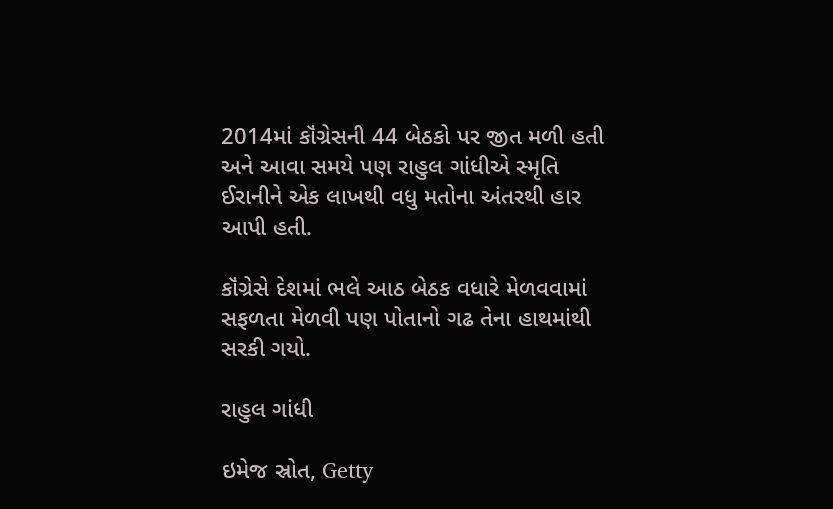2014માં કૉંગ્રેસની 44 બેઠકો પર જીત મળી હતી અને આવા સમયે પણ રાહુલ ગાંધીએ સ્મૃતિ ઈરાનીને એક લાખથી વધુ મતોના અંતરથી હાર આપી હતી.

કૉંગ્રેસે દેશમાં ભલે આઠ બેઠક વધારે મેળવવામાં સફળતા મેળવી પણ પોતાનો ગઢ તેના હાથમાંથી સરકી ગયો.

રાહુલ ગાંધી

ઇમેજ સ્રોત, Getty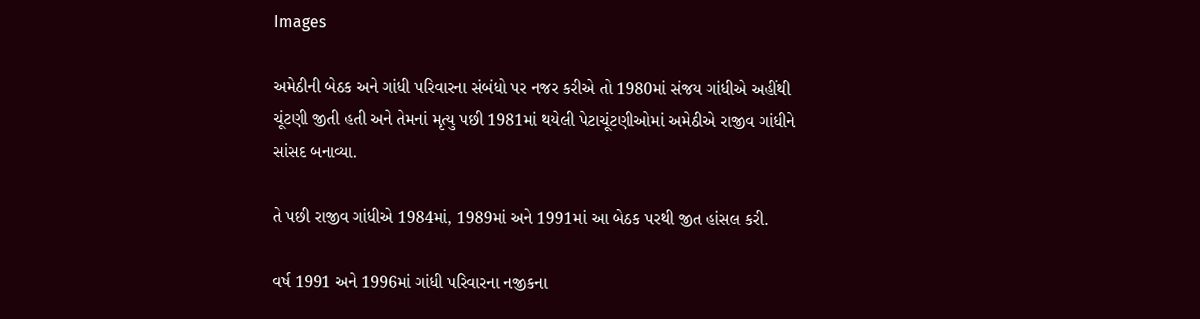Images

અમેઠીની બેઠક અને ગાંધી પરિવારના સંબંધો પર નજર કરીએ તો 1980માં સંજય ગાંધીએ અહીંથી ચૂંટણી જીતી હતી અને તેમનાં મૃત્યુ પછી 1981માં થયેલી પેટાચૂંટણીઓમાં અમેઠીએ રાજીવ ગાંધીને સાંસદ બનાવ્યા.

તે પછી રાજીવ ગાંધીએ 1984માં, 1989માં અને 1991માં આ બેઠક પરથી જીત હાંસલ કરી.

વર્ષ 1991 અને 1996માં ગાંધી પરિવારના નજીકના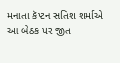મનાતા કૅપ્ટન સતિશ શર્માએ આ બેઠક પર જીત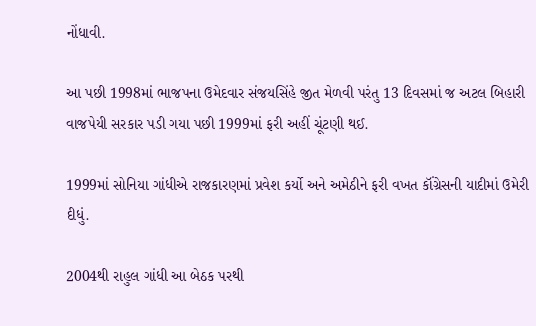નોંધાવી.

આ પછી 1998માં ભાજપના ઉમેદવાર સંજયસિંહે જીત મેળવી પરંતુ 13 દિવસમાં જ અટલ બિહારી વાજપેયી સરકાર પડી ગયા પછી 1999માં ફરી અહીં ચૂંટણી થઈ.

1999માં સોનિયા ગાંધીએ રાજકારણમાં પ્રવેશ કર્યો અને અમેઠીને ફરી વખત કૉંગ્રેસની યાદીમાં ઉમેરી દીધું.

2004થી રાહુલ ગાંધી આ બેઠક પરથી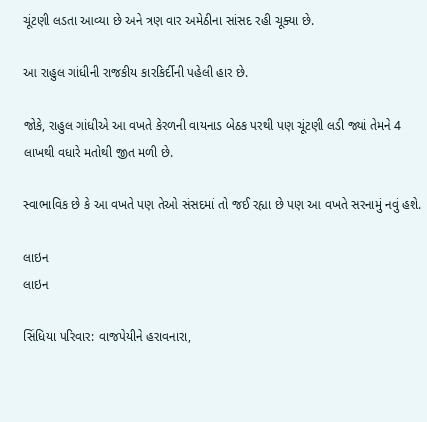ચૂંટણી લડતા આવ્યા છે અને ત્રણ વાર અમેઠીના સાંસદ રહી ચૂક્યા છે.

આ રાહુલ ગાંધીની રાજકીય કારકિર્દીની પહેલી હાર છે.

જોકે, રાહુલ ગાંધીએ આ વખતે કેરળની વાયનાડ બેઠક પરથી પણ ચૂંટણી લડી જ્યાં તેમને 4 લાખથી વધારે મતોથી જીત મળી છે.

સ્વાભાવિક છે કે આ વખતે પણ તેઓ સંસદમાં તો જઈ રહ્યા છે પણ આ વખતે સરનામું નવું હશે.

લાઇન
લાઇન

સિંધિયા પરિવાર: વાજપેયીને હરાવનારા,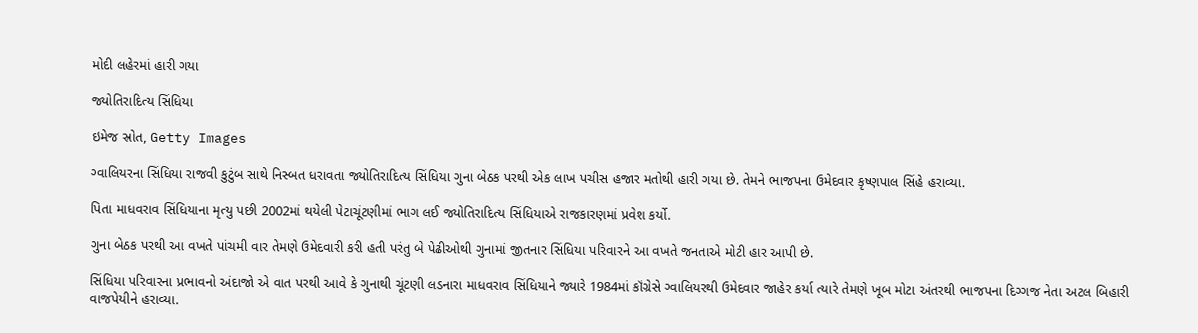મોદી લહેરમાં હારી ગયા

જ્યોતિરાદિત્ય સિંધિયા

ઇમેજ સ્રોત, Getty Images

ગ્વાલિયરના સિંધિયા રાજવી કુટુંબ સાથે નિસ્બત ધરાવતા જ્યોતિરાદિત્ય સિંધિયા ગુના બેઠક પરથી એક લાખ પચીસ હજાર મતોથી હારી ગયા છે. તેમને ભાજપના ઉમેદવાર કૃષ્ણપાલ સિંહે હરાવ્યા.

પિતા માધવરાવ સિંધિયાના મૃત્યુ પછી 2002માં થયેલી પેટાચૂંટણીમાં ભાગ લઈ જ્યોતિરાદિત્ય સિંધિયાએ રાજકારણમાં પ્રવેશ કર્યો.

ગુના બેઠક પરથી આ વખતે પાંચમી વાર તેમણે ઉમેદવારી કરી હતી પરંતુ બે પેઢીઓથી ગુનામાં જીતનાર સિંધિયા પરિવારને આ વખતે જનતાએ મોટી હાર આપી છે.

સિંધિયા પરિવારના પ્રભાવનો અંદાજો એ વાત પરથી આવે કે ગુનાથી ચૂંટણી લડનારા માધવરાવ સિંધિયાને જ્યારે 1984માં કૉંગ્રેસે ગ્વાલિયરથી ઉમેદવાર જાહેર કર્યા ત્યારે તેમણે ખૂબ મોટા અંતરથી ભાજપના દિગ્ગજ નેતા અટલ બિહારી વાજપેયીને હરાવ્યા.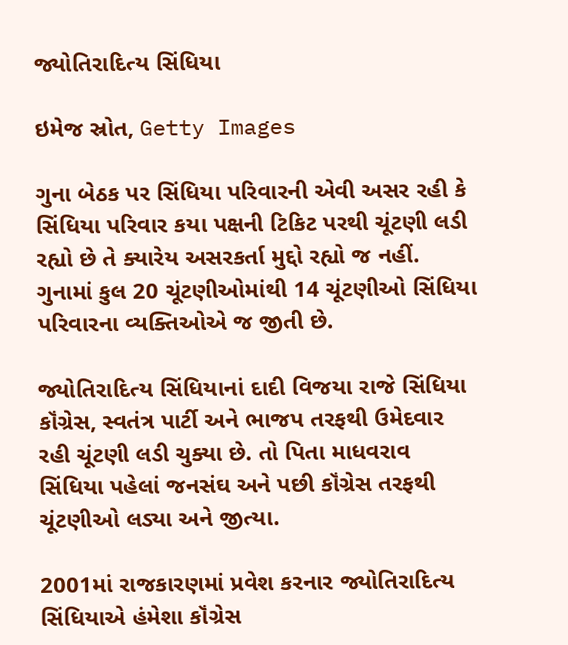જ્યોતિરાદિત્ય સિંધિયા

ઇમેજ સ્રોત, Getty Images

ગુના બેઠક પર સિંધિયા પરિવારની એવી અસર રહી કે સિંધિયા પરિવાર કયા પક્ષની ટિકિટ પરથી ચૂંટણી લડી રહ્યો છે તે ક્યારેય અસરકર્તા મુદ્દો રહ્યો જ નહીં. ગુનામાં કુલ 20 ચૂંટણીઓમાંથી 14 ચૂંટણીઓ સિંધિયા પરિવારના વ્યક્તિઓએ જ જીતી છે.

જ્યોતિરાદિત્ય સિંધિયાનાં દાદી વિજયા રાજે સિંધિયા કૉંગ્રેસ, સ્વતંત્ર પાર્ટી અને ભાજપ તરફથી ઉમેદવાર રહી ચૂંટણી લડી ચુક્યા છે. તો પિતા માધવરાવ સિંધિયા પહેલાં જનસંઘ અને પછી કૉંગ્રેસ તરફથી ચૂંટણીઓ લડ્યા અને જીત્યા.

2001માં રાજકારણમાં પ્રવેશ કરનાર જ્યોતિરાદિત્ય સિંધિયાએ હંમેશા કૉંગ્રેસ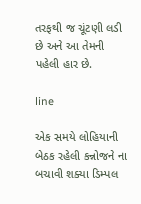તરફથી જ ચૂંટણી લડી છે અને આ તેમની પહેલી હાર છે.

line

એક સમયે લોહિયાની બેઠક રહેલી કન્નોજને ના બચાવી શક્યા ડિમ્પલ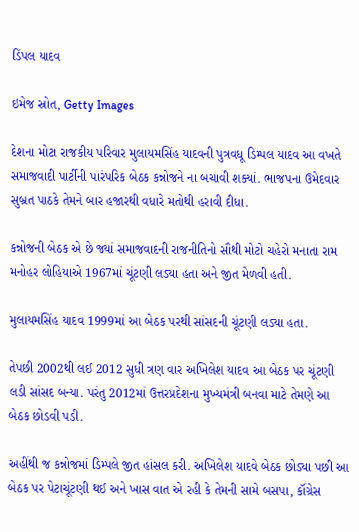ડિંપલ યાદવ

ઇમેજ સ્રોત, Getty Images

દેશના મોટા રાજકીય પરિવાર મુલાયમસિંહ યાદવની પુત્રવધૂ ડિમ્પલ યાદવ આ વખતે સમાજવાદી પાર્ટીની પારંપરિક બેઠક કન્નોજને ના બચાવી શક્યાં. ભાજપના ઉમેદવાર સુબ્રત પાઠકે તેમને બાર હજારથી વધારે મતોથી હરાવી દીધા.

કન્નોજની બેઠક એ છે જ્યાં સમાજવાદની રાજનીતિનો સૌથી મોટો ચહેરો મનાતા રામ મનોહર લોહિયાએ 1967માં ચૂંટણી લડ્યા હતા અને જીત મેળવી હતી.

મુલાયમસિંહ યાદવ 1999માં આ બેઠક પરથી સાંસદની ચૂંટણી લડ્યા હતા.

તેપછી 2002થી લઈ 2012 સુધી ત્રણ વાર અખિલેશ યાદવ આ બેઠક પર ચૂંટણી લડી સાંસદ બન્યા. પરંતુ 2012માં ઉત્તરપ્રદેશના મુખ્યમંત્રી બનવા માટે તેમણે આ બેઠક છોડવી પડી.

અહીંથી જ કન્નોજમાં ડિમ્પલે જીત હાંસલ કરી. અખિલેશ યાદવે બેઠક છોડ્યા પછી આ બેઠક પર પેટાચૂંટણી થઈ અને ખાસ વાત એ રહી કે તેમની સામે બસપા, કૉંગ્રેસ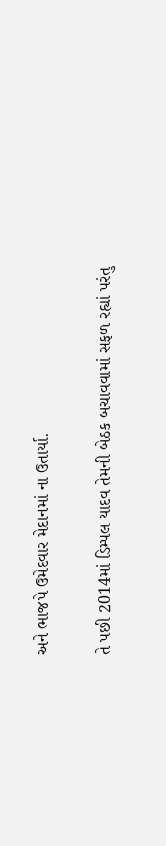અને ભાજપે ઉમેદવાર મેદાનમાં ના ઉતાર્યા.

તે પછી 2014માં ડિમ્પલ યાદવ તેમની બેઠક બચાવવામાં સફળ રહ્યાં પરંતુ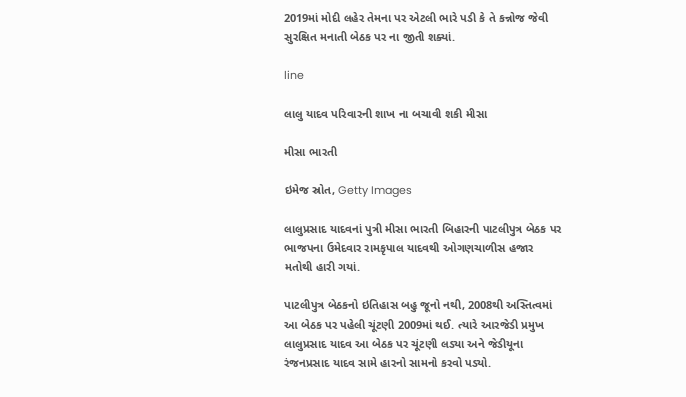2019માં મોદી લહેર તેમના પર એટલી ભારે પડી કે તે કન્નોજ જેવી સુરક્ષિત મનાતી બેઠક પર ના જીતી શક્યાં.

line

લાલુ યાદવ પરિવારની શાખ ના બચાવી શકી મીસા

મીસા ભારતી

ઇમેજ સ્રોત, Getty Images

લાલુપ્રસાદ યાદવનાં પુત્રી મીસા ભારતી બિહારની પાટલીપુત્ર બેઠક પર ભાજપના ઉમેદવાર રામકૃપાલ યાદવથી ઓગણચાળીસ હજાર મતોથી હારી ગયાં.

પાટલીપુત્ર બેઠકનો ઇતિહાસ બહુ જૂનો નથી, 2008થી અસ્તિત્વમાં આ બેઠક પર પહેલી ચૂંટણી 2009માં થઈ. ત્યારે આરજેડી પ્રમુખ લાલુપ્રસાદ યાદવ આ બેઠક પર ચૂંટણી લડ્યા અને જેડીયૂના રંજનપ્રસાદ યાદવ સામે હારનો સામનો કરવો પડ્યો.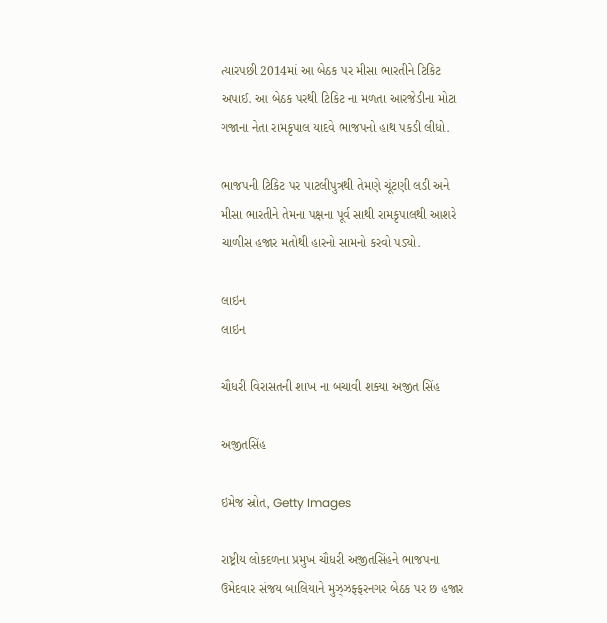ત્યારપછી 2014માં આ બેઠક પર મીસા ભારતીને ટિકિટ અપાઈ. આ બેઠક પરથી ટિકિટ ના મળતા આરજેડીના મોટા ગજાના નેતા રામકૃપાલ યાદવે ભાજપનો હાથ પકડી લીધો.

ભાજપની ટિકિટ પર પાટલીપુત્રથી તેમણે ચૂંટણી લડી અને મીસા ભારતીને તેમના પક્ષના પૂર્વ સાથી રામકૃપાલથી આશરે ચાળીસ હજાર મતોથી હારનો સામનો કરવો પડ્યો.

લાઇન
લાઇન

ચૌધરી વિરાસતની શાખ ના બચાવી શક્યા અજીત સિંહ

અજીતસિંહ

ઇમેજ સ્રોત, Getty Images

રાષ્ટ્રીય લોકદળના પ્રમુખ ચૌધરી અજીતસિંહને ભાજપના ઉમેદવાર સંજય બાલિયાને મુઝ્ઝફ્ફરનગર બેઠક પર છ હજાર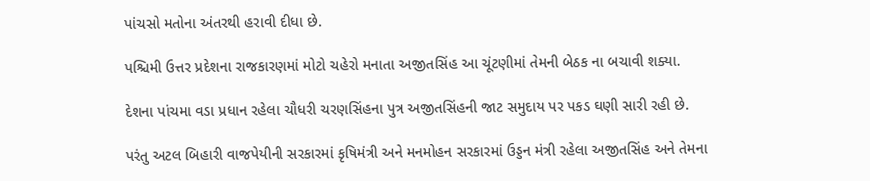પાંચસો મતોના અંતરથી હરાવી દીધા છે.

પશ્ચિમી ઉત્તર પ્રદેશના રાજકારણમાં મોટો ચહેરો મનાતા અજીતસિંહ આ ચૂંટણીમાં તેમની બેઠક ના બચાવી શક્યા.

દેશના પાંચમા વડા પ્રધાન રહેલા ચૌધરી ચરણસિંહના પુત્ર અજીતસિંહની જાટ સમુદાય પર પકડ ઘણી સારી રહી છે.

પરંતુ અટલ બિહારી વાજપેયીની સરકારમાં કૃષિમંત્રી અને મનમોહન સરકારમાં ઉડ્ડન મંત્રી રહેલા અજીતસિંહ અને તેમના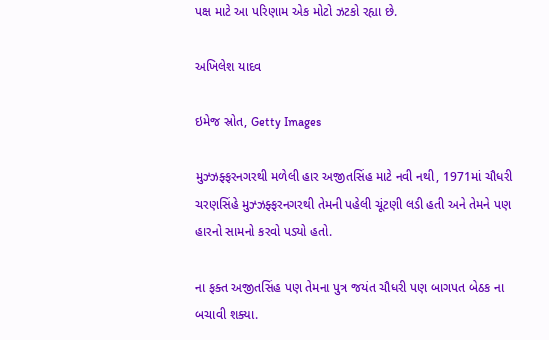પક્ષ માટે આ પરિણામ એક મોટો ઝટકો રહ્યા છે.

અખિલેશ યાદવ

ઇમેજ સ્રોત, Getty Images

મુઝ્ઝફ્ફરનગરથી મળેલી હાર અજીતસિંહ માટે નવી નથી, 1971માં ચૌધરી ચરણસિંહે મુઝ્ઝફ્ફરનગરથી તેમની પહેલી ચૂંટણી લડી હતી અને તેમને પણ હારનો સામનો કરવો પડ્યો હતો.

ના ફક્ત અજીતસિંહ પણ તેમના પુત્ર જયંત ચૌધરી પણ બાગપત બેઠક ના બચાવી શક્યા.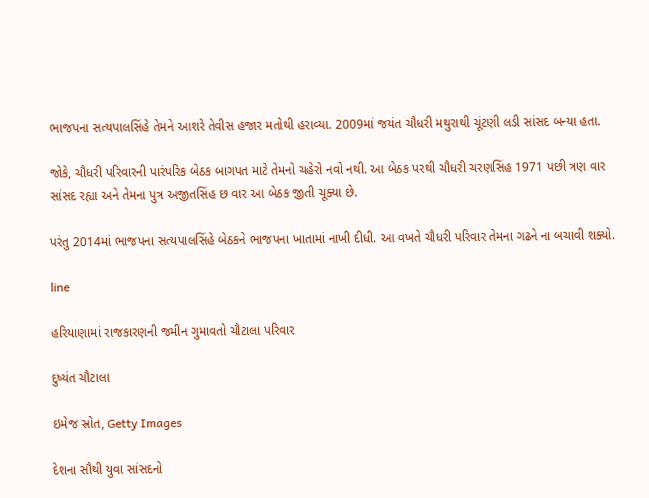ભાજપના સત્યપાલસિંહે તેમને આશરે તેવીસ હજાર મતોથી હરાવ્યા. 2009માં જયંત ચૌધરી મથુરાથી ચૂંટણી લડી સાંસદ બન્યા હતા.

જોકે, ચૌધરી પરિવારની પારંપરિક બેઠક બાગપત માટે તેમનો ચહેરો નવો નથી. આ બેઠક પરથી ચૌધરી ચરણસિંહ 1971 પછી ત્રણ વાર સાંસદ રહ્યા અને તેમના પુત્ર અજીતસિંહ છ વાર આ બેઠક જીતી ચૂક્યા છે.

પરંતુ 2014માં ભાજપના સત્યપાલસિંહે બેઠકને ભાજપના ખાતામાં નાખી દીધી. આ વખતે ચૌધરી પરિવાર તેમના ગઢને ના બચાવી શક્યો.

line

હરિયાણામાં રાજકારણની જમીન ગુમાવતો ચૌટાલા પરિવાર

દુષ્યંત ચૌટાલા

ઇમેજ સ્રોત, Getty Images

દેશના સૌથી યુવા સાંસદનો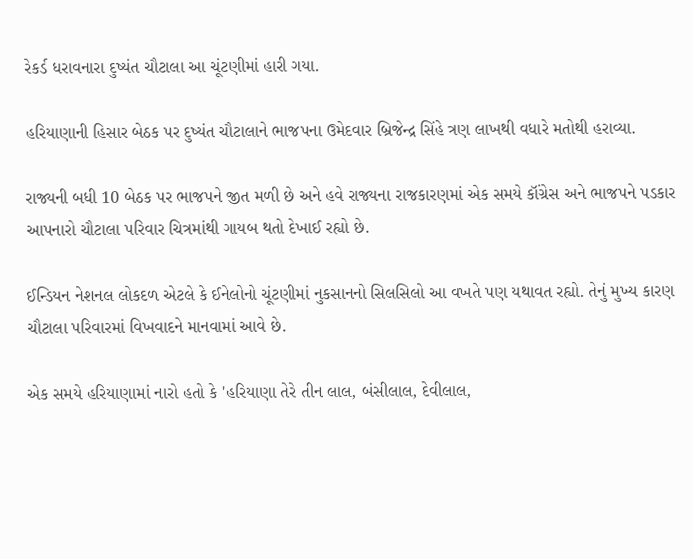રેકર્ડ ધરાવનારા દુષ્યંત ચૌટાલા આ ચૂંટણીમાં હારી ગયા.

હરિયાણાની હિસાર બેઠક પર દુષ્યંત ચૌટાલાને ભાજપના ઉમેદવાર બ્રિજેન્દ્ર સિંહે ત્રણ લાખથી વધારે મતોથી હરાવ્યા.

રાજ્યની બધી 10 બેઠક પર ભાજપને જીત મળી છે અને હવે રાજ્યના રાજકારણમાં એક સમયે કૉંગ્રેસ અને ભાજપને પડકાર આપનારો ચૌટાલા પરિવાર ચિત્રમાંથી ગાયબ થતો દેખાઈ રહ્યો છે.

ઈન્ડિયન નેશનલ લોકદળ એટલે કે ઈનેલોનો ચૂંટણીમાં નુકસાનનો સિલસિલો આ વખતે પણ યથાવત રહ્યો. તેનું મુખ્ય કારણ ચૌટાલા પરિવારમાં વિખવાદને માનવામાં આવે છે.

એક સમયે હરિયાણામાં નારો હતો કે 'હરિયાણા તેરે તીન લાલ, બંસીલાલ, દેવીલાલ,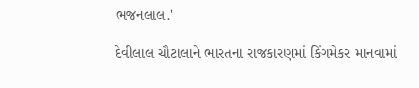ભજનલાલ.'

દેવીલાલ ચૌટાલાને ભારતના રાજકારણમાં કિંગમેકર માનવામાં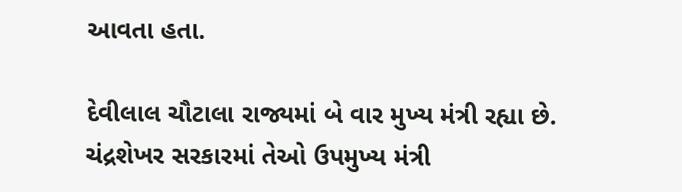આવતા હતા.

દેવીલાલ ચૌટાલા રાજ્યમાં બે વાર મુખ્ય મંત્રી રહ્યા છે. ચંદ્રશેખર સરકારમાં તેઓ ઉપમુખ્ય મંત્રી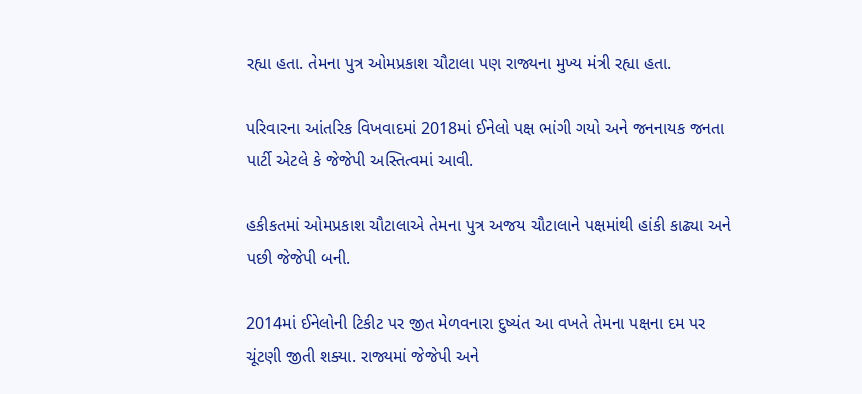રહ્યા હતા. તેમના પુત્ર ઓમપ્રકાશ ચૌટાલા પણ રાજ્યના મુખ્ય મંત્રી રહ્યા હતા.

પરિવારના આંતરિક વિખવાદમાં 2018માં ઈનેલો પક્ષ ભાંગી ગયો અને જનનાયક જનતા પાર્ટી એટલે કે જેજેપી અસ્તિત્વમાં આવી.

હકીકતમાં ઓમપ્રકાશ ચૌટાલાએ તેમના પુત્ર અજય ચૌટાલાને પક્ષમાંથી હાંકી કાઢ્યા અને પછી જેજેપી બની.

2014માં ઈનેલોની ટિકીટ પર જીત મેળવનારા દુષ્યંત આ વખતે તેમના પક્ષના દમ પર ચૂંટણી જીતી શક્યા. રાજ્યમાં જેજેપી અને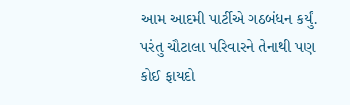આમ આદમી પાર્ટીએ ગઠબંધન કર્યું. પરંતુ ચૌટાલા પરિવારને તેનાથી પણ કોઈ ફાયદો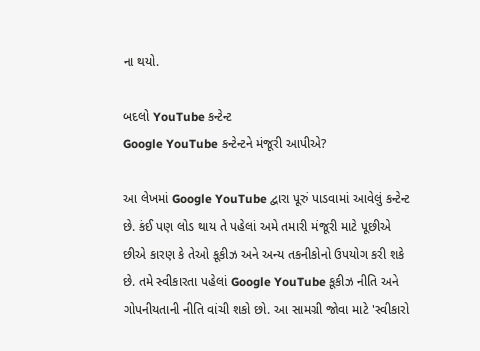ના થયો.

બદલો YouTube કન્ટેન્ટ
Google YouTube કન્ટેન્ટને મંજૂરી આપીએ?

આ લેખમાં Google YouTube દ્વારા પૂરું પાડવામાં આવેલું કન્ટેન્ટ છે. કંઈ પણ લોડ થાય તે પહેલાં અમે તમારી મંજૂરી માટે પૂછીએ છીએ કારણ કે તેઓ કૂકીઝ અને અન્ય તકનીકોનો ઉપયોગ કરી શકે છે. તમે સ્વીકારતા પહેલાં Google YouTube કૂકીઝ નીતિ અને ગોપનીયતાની નીતિ વાંચી શકો છો. આ સામગ્રી જોવા માટે 'સ્વીકારો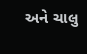અને ચાલુ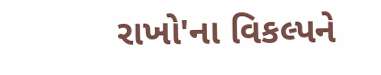રાખો'ના વિકલ્પને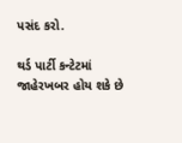પસંદ કરો.

થર્ડ પાર્ટી કન્ટેટમાં જાહેરખબર હોય શકે છે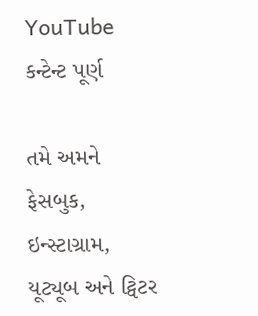YouTube કન્ટેન્ટ પૂર્ણ

તમે અમને ફેસબુક, ઇન્સ્ટાગ્રામ, યૂટ્યૂબ અને ટ્વિટર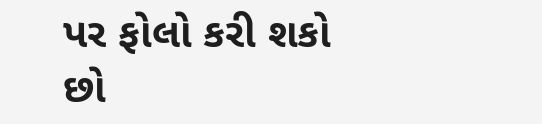પર ફોલો કરી શકો છો